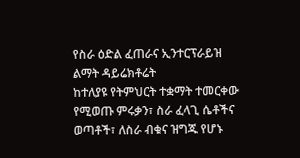የስራ ዕድል ፈጠራና ኢንተርፕራይዝ ልማት ዳይሬክቶሬት
ከተለያዩ የትምህርት ተቋማት ተመርቀው የሚወጡ ምሩቃን፣ ስራ ፈላጊ ሴቶችና ወጣቶች፣ ለስራ ብቁና ዝግጁ የሆኑ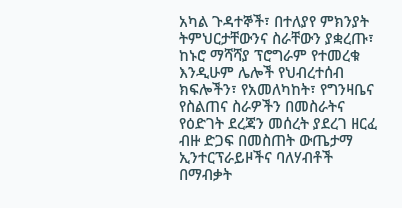አካል ጉዳተኞች፣ በተለያየ ምክንያት ትምህርታቸውንና ስራቸውን ያቋረጡ፣ ከኑሮ ማሻሻያ ፕሮግራም የተመረቁ እንዲሁም ሌሎች የህብረተሰብ ክፍሎችን፣ የአመለካከት፣ የግንዛቤና የስልጠና ስራዎችን በመስራትና የዕድገት ደረጃን መሰረት ያደረገ ዘርፈ ብዙ ድጋፍ በመስጠት ውጤታማ ኢንተርፕራይዞችና ባለሃብቶች በማብቃት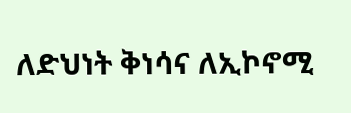ለድህነት ቅነሳና ለኢኮኖሚ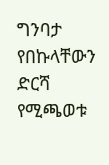ግንባታ የበኩላቸውን ድርሻ የሚጫወቱ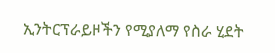ኢንትርፕራይዞችን የሚያለማ የስራ ሂደት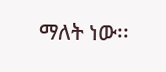ማለት ነው፡፡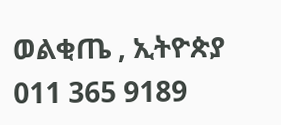ወልቂጤ , ኢትዮጵያ
011 365 9189